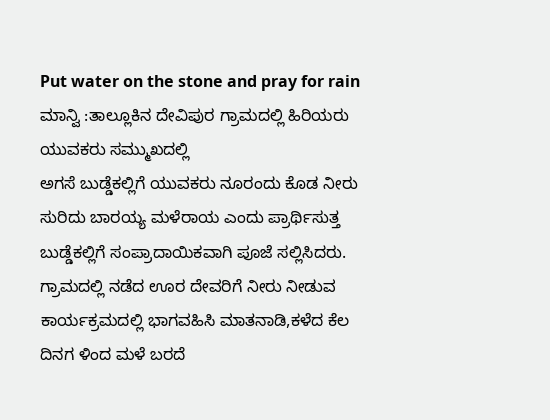Put water on the stone and pray for rain
ಮಾನ್ವಿ :ತಾಲ್ಲೂಕಿನ ದೇವಿಪುರ ಗ್ರಾಮದಲ್ಲಿ ಹಿರಿಯರು ಯುವಕರು ಸಮ್ಮುಖದಲ್ಲಿ
ಅಗಸೆ ಬುಡ್ಡೆಕಲ್ಲಿಗೆ ಯುವಕರು ನೂರಂದು ಕೊಡ ನೀರು ಸುರಿದು ಬಾರಯ್ಯ ಮಳೆರಾಯ ಎಂದು ಪ್ರಾರ್ಥಿಸುತ್ತ ಬುಡ್ಡೆಕಲ್ಲಿಗೆ ಸಂಪ್ರಾದಾಯಿಕವಾಗಿ ಪೂಜೆ ಸಲ್ಲಿಸಿದರು.
ಗ್ರಾಮದಲ್ಲಿ ನಡೆದ ಊರ ದೇವರಿಗೆ ನೀರು ನೀಡುವ ಕಾರ್ಯಕ್ರಮದಲ್ಲಿ ಭಾಗವಹಿಸಿ ಮಾತನಾಡಿ,ಕಳೆದ ಕೆಲ ದಿನಗ ಳಿಂದ ಮಳೆ ಬರದೆ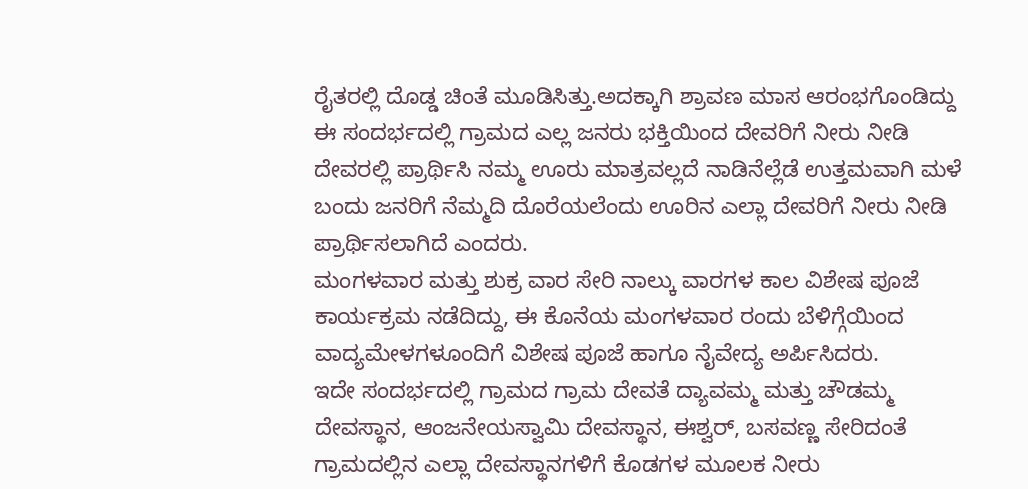ರೈತರಲ್ಲಿ ದೊಡ್ಡ ಚಿಂತೆ ಮೂಡಿಸಿತ್ತು.ಅದಕ್ಕಾಗಿ ಶ್ರಾವಣ ಮಾಸ ಆರಂಭಗೊಂಡಿದ್ದು ಈ ಸಂದರ್ಭದಲ್ಲಿ ಗ್ರಾಮದ ಎಲ್ಲ ಜನರು ಭಕ್ತಿಯಿಂದ ದೇವರಿಗೆ ನೀರು ನೀಡಿ ದೇವರಲ್ಲಿ ಪ್ರಾರ್ಥಿಸಿ ನಮ್ಮ ಊರು ಮಾತ್ರವಲ್ಲದೆ ನಾಡಿನೆಲ್ಲೆಡೆ ಉತ್ತಮವಾಗಿ ಮಳೆ ಬಂದು ಜನರಿಗೆ ನೆಮ್ಮದಿ ದೊರೆಯಲೆಂದು ಊರಿನ ಎಲ್ಲಾ ದೇವರಿಗೆ ನೀರು ನೀಡಿ ಪ್ರಾರ್ಥಿಸಲಾಗಿದೆ ಎಂದರು.
ಮಂಗಳವಾರ ಮತ್ತು ಶುಕ್ರ ವಾರ ಸೇರಿ ನಾಲ್ಕು ವಾರಗಳ ಕಾಲ ವಿಶೇಷ ಪೂಜೆ ಕಾರ್ಯಕ್ರಮ ನಡೆದಿದ್ದು, ಈ ಕೊನೆಯ ಮಂಗಳವಾರ ರಂದು ಬೆಳಿಗ್ಗೆಯಿಂದ ವಾದ್ಯಮೇಳಗಳೂಂದಿಗೆ ವಿಶೇಷ ಪೂಜೆ ಹಾಗೂ ನೈವೇದ್ಯ ಅರ್ಪಿಸಿದರು.
ಇದೇ ಸಂದರ್ಭದಲ್ಲಿ ಗ್ರಾಮದ ಗ್ರಾಮ ದೇವತೆ ದ್ಯಾವಮ್ಮ ಮತ್ತು ಚೌಡಮ್ಮ ದೇವಸ್ಥಾನ, ಆಂಜನೇಯಸ್ವಾಮಿ ದೇವಸ್ಥಾನ, ಈಶ್ವರ್, ಬಸವಣ್ಣ ಸೇರಿದಂತೆ ಗ್ರಾಮದಲ್ಲಿನ ಎಲ್ಲಾ ದೇವಸ್ಥಾನಗಳಿಗೆ ಕೊಡಗಳ ಮೂಲಕ ನೀರು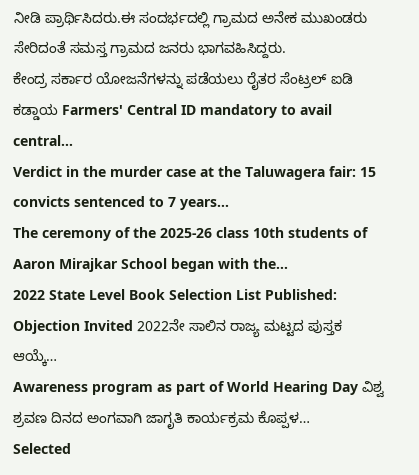ನೀಡಿ ಪ್ರಾರ್ಥಿಸಿದರು.ಈ ಸಂದರ್ಭದಲ್ಲಿ ಗ್ರಾಮದ ಅನೇಕ ಮುಖಂಡರು ಸೇರಿದಂತೆ ಸಮಸ್ತ ಗ್ರಾಮದ ಜನರು ಭಾಗವಹಿಸಿದ್ದರು.
ಕೇಂದ್ರ ಸರ್ಕಾರ ಯೋಜನೆಗಳನ್ನು ಪಡೆಯಲು ರೈತರ ಸೆಂಟ್ರಲ್ ಐಡಿ ಕಡ್ಡಾಯ Farmers' Central ID mandatory to avail central…
Verdict in the murder case at the Taluwagera fair: 15 convicts sentenced to 7 years…
The ceremony of the 2025-26 class 10th students of Aaron Mirajkar School began with the…
2022 State Level Book Selection List Published: Objection Invited 2022ನೇ ಸಾಲಿನ ರಾಜ್ಯ ಮಟ್ಟದ ಪುಸ್ತಕ ಆಯ್ಕೆ…
Awareness program as part of World Hearing Day ವಿಶ್ವ ಶ್ರವಣ ದಿನದ ಅಂಗವಾಗಿ ಜಾಗೃತಿ ಕಾರ್ಯಕ್ರಮ ಕೊಪ್ಪಳ…
Selected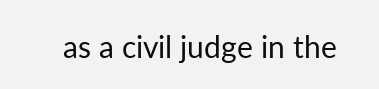as a civil judge in the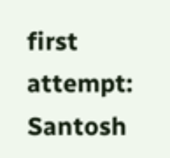first attempt: Santosh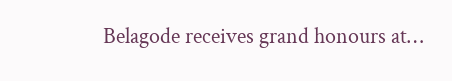Belagode receives grand honours at…